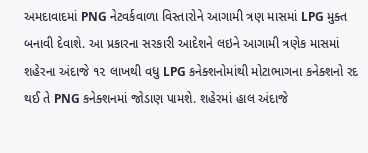અમદાવાદમાં PNG નેટવર્કવાળા વિસ્તારોને આગામી ત્રણ માસમાં LPG મુક્ત બનાવી દેવાશે. આ પ્રકારના સરકારી આદેશને લઇને આગામી ત્રણેક માસમાં શહેરના અંદાજે ૧૨ લાખથી વધુ LPG કનેક્શનોમાંથી મોટાભાગના કનેક્શનો રદ થઈ તે PNG કનેક્શનમાં જોડાણ પામશે. શહેરમાં હાલ અંદાજે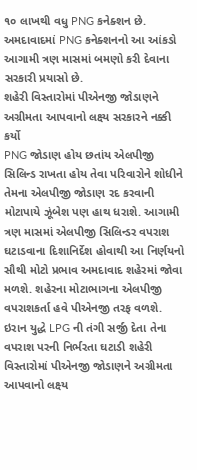૧૦ લાખથી વધુ PNG કનેક્શન છે. અમદાવાદમાં PNG કનેક્શનનો આ આંકડો આગામી ત્રણ માસમાં બમણો કરી દેવાના સરકારી પ્રયાસો છે.
શહેરી વિસ્તારોમાં પીએનજી જોડાણને અગ્રીમતા આપવાનો લક્ષ્ય સરકારને નક્કી કર્યો
PNG જોડાણ હોય છતાંય એલપીજી સિલિન્ડ રાખતા હોય તેવા પરિવારોને શોધીને તેમના એલપીજી જોડાણ રદ કરવાની મોટાપાયે ઝૂંબેશ પણ હાથ ધરાશે. આગામી ત્રણ માસમાં એલપીજી સિલિન્ડર વપરાશ ઘટાડવાના દિશાનિર્દેશ હોવાથી આ નિર્ણયનો સૌથી મોટો પ્રભાવ અમદાવાદ શહેરમાં જોવા મળશે. શહેરના મોટાભાગના એલપીજી વપરાશકર્તા હવે પીએનજી તરફ વળશે. ઇરાન યુદ્ધે LPG ની તંગી સર્જી દેતા તેના વપરાશ પરની નિર્ભરતા ઘટાડી શહેરી વિસ્તારોમાં પીએનજી જોડાણને અગ્રીમતા આપવાનો લક્ષ્ય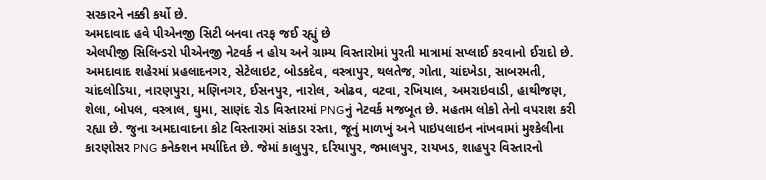સરકારને નક્કી કર્યો છે.
અમદાવાદ હવે પીએનજી સિટી બનવા તરફ જઈ રહ્યું છે
એલપીજી સિલિન્ડરો પીએનજી નેટવર્ક ન હોય અને ગ્રામ્ય વિસ્તારોમાં પુરતી માત્રામાં સપ્લાઈ કરવાનો ઈરાદો છે. અમદાવાદ શહેરમાં પ્રહલાદનગર, સેટેલાઇટ, બોડકદેવ, વસ્ત્રાપુર, થલતેજ, ગોતા, ચાંદખેડા, સાબરમતી, ચાંદલોડિયા, નારણપુરા, મણિનગર, ઈસનપુર, નારોલ, ઓઢવ, વટવા, રખિયાલ, અમરાઇવાડી, હાથીજણ, શેલા, બોપલ, વસ્ત્રાલ, ઘુમા, સાણંદ રોડ વિસ્તારમાં PNGનું નેટવર્ક મજબૂત છે. મહતમ લોકો તેનો વપરાશ કરી રહ્યા છે. જુના અમદાવાદના કોટ વિસ્તારમાં સાંકડા રસ્તા, જૂનું માળખું અને પાઇપલાઇન નાંખવામાં મુશ્કેલીના કારણોસર PNG કનેક્શન મર્યાદિત છે. જેમાં કાલુપુર, દરિયાપુર, જમાલપુર, રાયખડ, શાહપુર વિસ્તારનો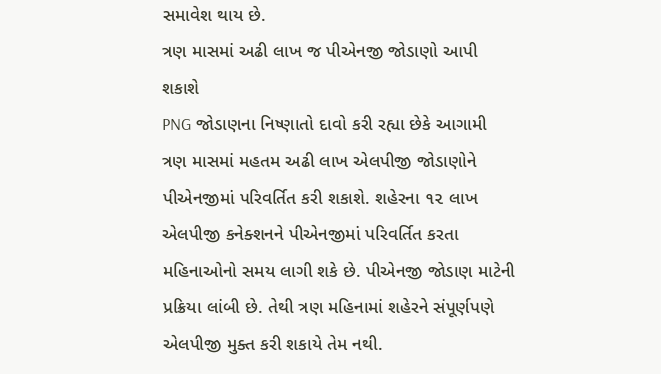સમાવેશ થાય છે.
ત્રણ માસમાં અઢી લાખ જ પીએનજી જોડાણો આપી શકાશે
PNG જોડાણના નિષ્ણાતો દાવો કરી રહ્યા છેકે આગામી ત્રણ માસમાં મહતમ અઢી લાખ એલપીજી જોડાણોને પીએનજીમાં પરિવર્તિત કરી શકાશે. શહેરના ૧૨ લાખ એલપીજી કનેક્શનને પીએનજીમાં પરિવર્તિત કરતા મહિનાઓનો સમય લાગી શકે છે. પીએનજી જોડાણ માટેની પ્રક્રિયા લાંબી છે. તેથી ત્રણ મહિનામાં શહેરને સંપૂર્ણપણે એલપીજી મુક્ત કરી શકાયે તેમ નથી.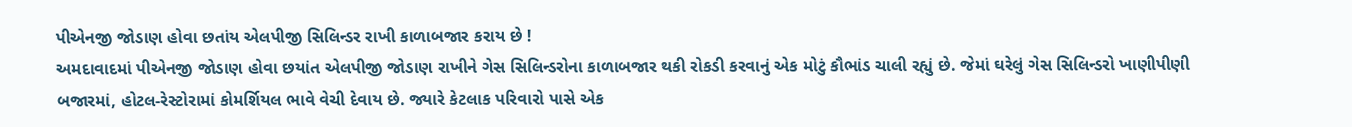પીએનજી જોડાણ હોવા છતાંય એલપીજી સિલિન્ડર રાખી કાળાબજાર કરાય છે !
અમદાવાદમાં પીએનજી જોડાણ હોવા છયાંત એલપીજી જોડાણ રાખીને ગેસ સિલિન્ડરોના કાળાબજાર થકી રોકડી કરવાનું એક મોટું કૌભાંડ ચાલી રહ્યું છે. જેમાં ઘરેલું ગેસ સિલિન્ડરો ખાણીપીણી બજારમાં, હોટલ-રેસ્ટોરામાં કોમર્શિયલ ભાવે વેચી દેવાય છે. જ્યારે કેટલાક પરિવારો પાસે એક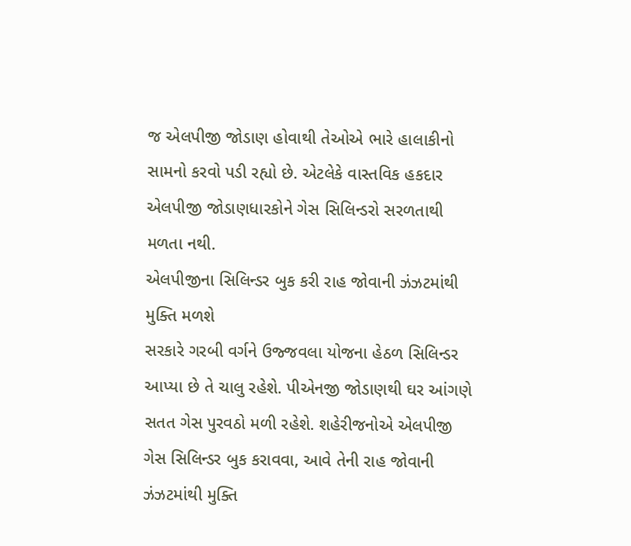જ એલપીજી જોડાણ હોવાથી તેઓએ ભારે હાલાકીનો સામનો કરવો પડી રહ્યો છે. એટલેકે વાસ્તવિક હકદાર એલપીજી જોડાણધારકોને ગેસ સિલિન્ડરો સરળતાથી મળતા નથી.
એલપીજીના સિલિન્ડર બુક કરી રાહ જોવાની ઝંઝટમાંથી મુક્તિ મળશે
સરકારે ગરબી વર્ગને ઉજ્જવલા યોજના હેઠળ સિલિન્ડર આપ્યા છે તે ચાલુ રહેશે. પીએનજી જોડાણથી ઘર આંગણે સતત ગેસ પુરવઠો મળી રહેશે. શહેરીજનોએ એલપીજી ગેસ સિલિન્ડર બુક કરાવવા, આવે તેની રાહ જોવાની ઝંઝટમાંથી મુક્તિ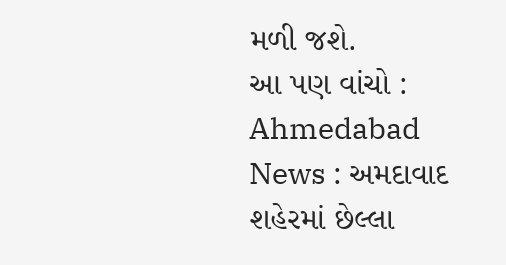મળી જશે.
આ પણ વાંચો : Ahmedabad News : અમદાવાદ શહેરમાં છેલ્લા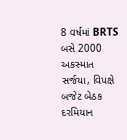8 વર્ષમાં BRTS બસે 2000 અકસ્માત સર્જયા, વિપક્ષે બજેટ બેઠક દરમિયાન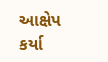આક્ષેપ કર્યા